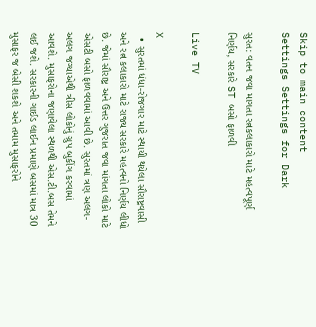Skip to main content
Settings Settings for Dark

સુરત: વતન જવા માગતા રત્નકલાકારો માટે મહત્વપૂર્ણ નિર્ણય, સરકારે ST બસો ફાળવી

Live TV

X
  • સુરતમાં ધંધા-રોજગાર માટે સ્થાયી થયેલા સૌરાષ્ટ્રવાસી અને રત્ન કલાકારો માટે રાજ્ય સરકારે મહત્વનો નિર્ણય લીધો છે. જેમાં સૌરાષ્ટ્ર અને ઉત્તર ગુજરાત જવા માંગતા લોકો માટે એસટી બસો ફાળવવામાં આવી છે. સુરતમાં ત્રણ અલગ-અલગ જગ્યાએથી ત્રીસ લોકોનું ગ્રુપ બુકીંગ કરવામાં આવશે. મુસાફરોના જણાવેલા સ્થળથી એસ.ટી.બસ તેમને લઈ જશે. સરકારની ગાઈડ લાઈન પ્રમાણે બસમાં માત્ર 30 મુસાફર જ બેસી શકશે અને તમામ મુસાફરોને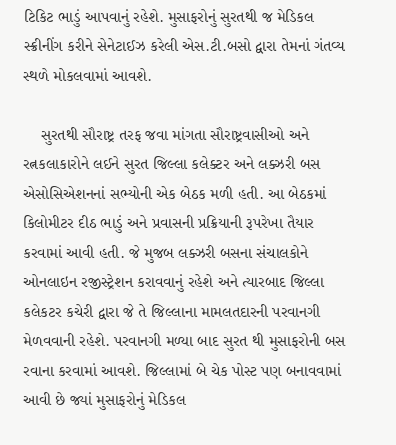ટિકિટ ભાડું આપવાનું રહેશે. મુસાફરોનું સુરતથી જ મેડિકલ સ્ક્રીનીંગ કરીને સેનેટાઈઝ કરેલી એસ.ટી.બસો દ્વારા તેમનાં ગંતવ્ય સ્થળે મોકલવામાં આવશે.

    સુરતથી સૌરાષ્ટ્ર તરફ જવા માંગતા સૌરાષ્ટ્રવાસીઓ અને રત્નકલાકારોને લઈને સુરત જિલ્લા કલેક્ટર અને લક્ઝરી બસ એસોસિએશનનાં સભ્યોની એક બેઠક મળી હતી. આ બેઠકમાં કિલોમીટર દીઠ ભાડું અને પ્રવાસની પ્રક્રિયાની રૂપરેખા તૈયાર કરવામાં આવી હતી. જે મુજબ લક્ઝરી બસના સંચાલકોને ઓનલાઇન રજીસ્ટ્રેશન કરાવવાનું રહેશે અને ત્યારબાદ જિલ્લા કલેકટર કચેરી દ્વારા જે તે જિલ્લાના મામલતદારની પરવાનગી મેળવવાની રહેશે. પરવાનગી મળ્યા બાદ સુરત થી મુસાફરોની બસ રવાના કરવામાં આવશે. જિલ્લામાં બે ચેક પોસ્ટ પણ બનાવવામાં આવી છે જ્યાં મુસાફરોનું મેડિકલ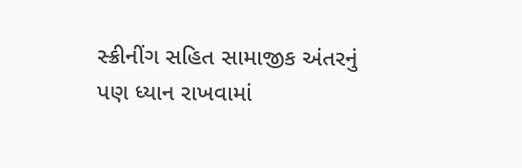સ્ક્રીનીંગ સહિત સામાજીક અંતરનું પણ ધ્યાન રાખવામાં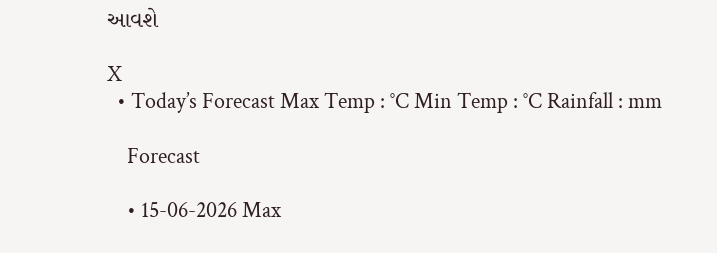આવશે

X
  • Today’s Forecast Max Temp : °C Min Temp : °C Rainfall : mm

    Forecast

    • 15-06-2026 Max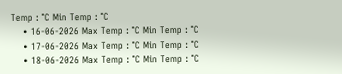Temp : °C Min Temp : °C
    • 16-06-2026 Max Temp : °C Min Temp : °C
    • 17-06-2026 Max Temp : °C Min Temp : °C
    • 18-06-2026 Max Temp : °C Min Temp : °C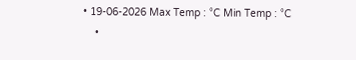• 19-06-2026 Max Temp : °C Min Temp : °C
    •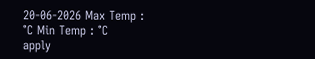20-06-2026 Max Temp : °C Min Temp : °C
apply